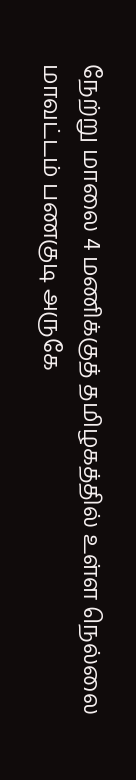நேற்று மாலை 4 மணிக்குத் தமிழகத்தில் உள்ள நெல்லை மாவட்டம் பணகுடி அருகே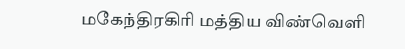மகேந்திரகிரி மத்திய விண்வெளி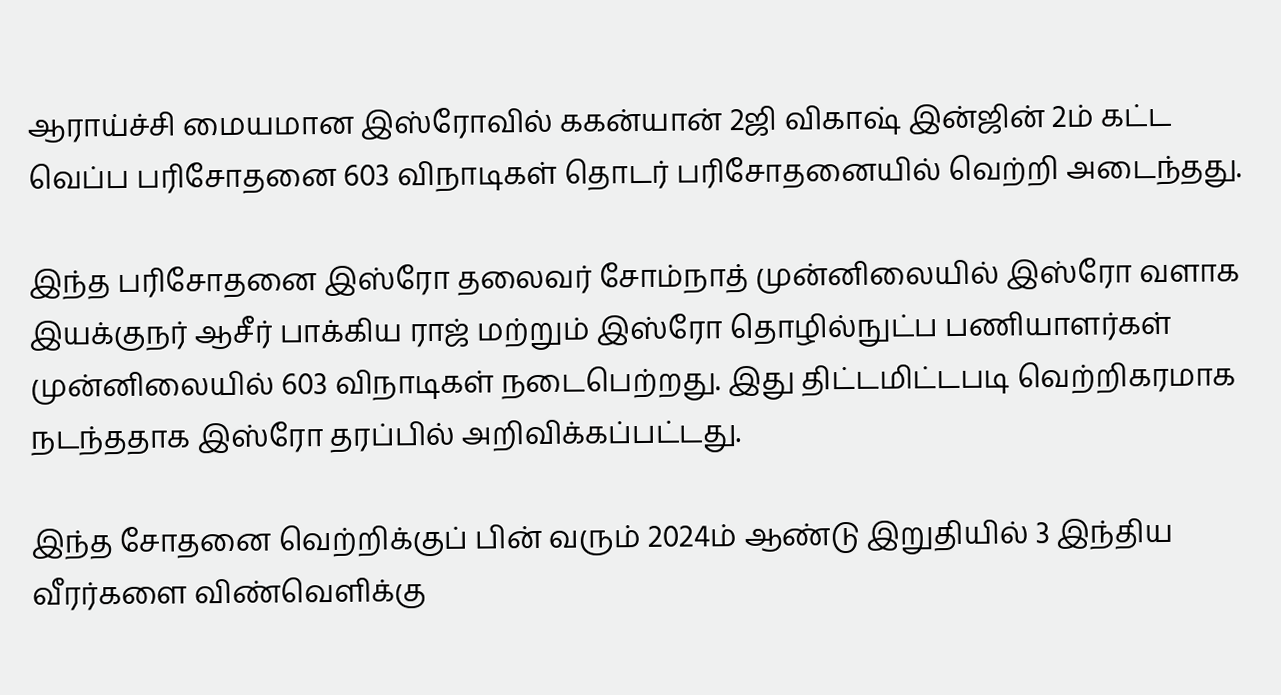ஆராய்ச்சி மையமான இஸ்ரோவில் ககன்யான் 2ஜி விகாஷ் இன்ஜின் 2ம் கட்ட வெப்ப பரிசோதனை 603 விநாடிகள் தொடர் பரிசோதனையில் வெற்றி அடைந்தது.

இந்த பரிசோதனை இஸ்ரோ தலைவர் சோம்நாத் முன்னிலையில் இஸ்ரோ வளாக இயக்குநர் ஆசீர் பாக்கிய ராஜ் மற்றும் இஸ்ரோ தொழில்நுட்ப பணியாளர்கள் முன்னிலையில் 603 விநாடிகள் நடைபெற்றது. இது திட்டமிட்டபடி வெற்றிகரமாக நடந்ததாக இஸ்ரோ தரப்பில் அறிவிக்கப்பட்டது.

இந்த சோதனை வெற்றிக்குப் பின் வரும் 2024ம் ஆண்டு இறுதியில் 3 இந்திய வீரர்களை விண்வெளிக்கு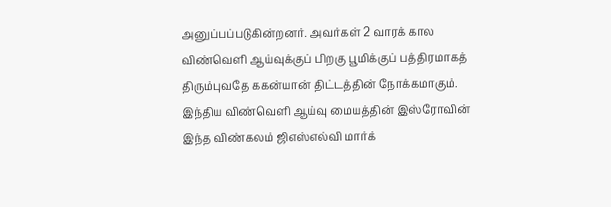அனுப்பப்படுகின்றனர். அவர்கள் 2 வாரக் கால விண்வெளி ஆய்வுக்குப் பிறகு பூமிக்குப் பத்திரமாகத் திரும்புவதே ககன்யான் திட்டத்தின் நோக்கமாகும். இந்திய விண்வெளி ஆய்வு மையத்தின் இஸ்ரோவின் இந்த விண்கலம் ஜிஎஸ்எல்வி மார்க்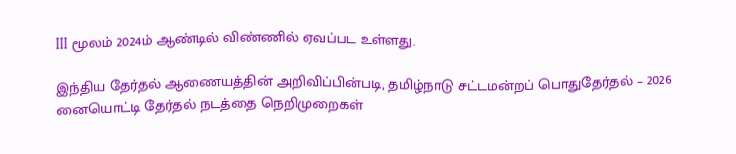III மூலம் 2024ம் ஆண்டில் விண்ணில் ஏவப்பட உள்ளது.

இந்திய தேர்தல் ஆணையத்தின் அறிவிப்பின்படி, தமிழ்நாடு சட்டமன்றப் பொதுதேர்தல் – 2026 னையொட்டி தேர்தல் நடத்தை நெறிமுறைகள்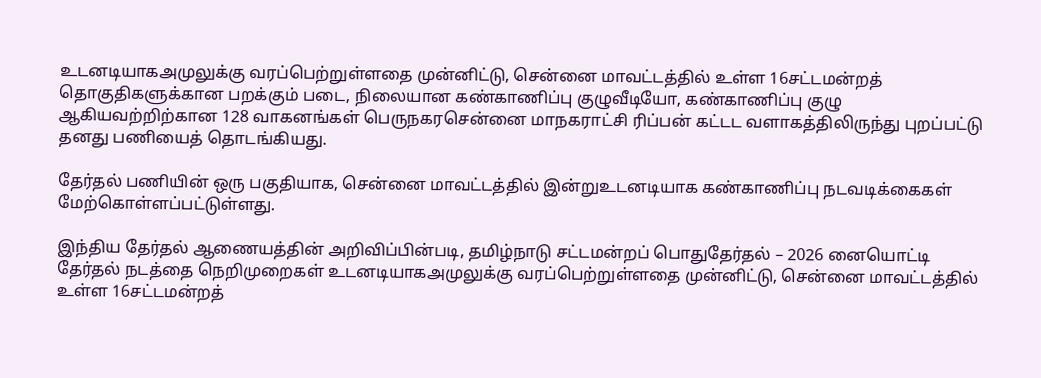உடனடியாகஅமுலுக்கு வரப்பெற்றுள்ளதை முன்னிட்டு, சென்னை மாவட்டத்தில் உள்ள 16சட்டமன்றத் தொகுதிகளுக்கான பறக்கும் படை, நிலையான கண்காணிப்பு குழுவீடியோ, கண்காணிப்பு குழு ஆகியவற்றிற்கான 128 வாகனங்கள் பெருநகரசென்னை மாநகராட்சி ரிப்பன் கட்டட வளாகத்திலிருந்து புறப்பட்டு தனது பணியைத் தொடங்கியது.

தேர்தல் பணியின் ஒரு பகுதியாக, சென்னை மாவட்டத்தில் இன்றுஉடனடியாக கண்காணிப்பு நடவடிக்கைகள் மேற்கொள்ளப்பட்டுள்ளது.

இந்திய தேர்தல் ஆணையத்தின் அறிவிப்பின்படி, தமிழ்நாடு சட்டமன்றப் பொதுதேர்தல் – 2026 னையொட்டி தேர்தல் நடத்தை நெறிமுறைகள் உடனடியாகஅமுலுக்கு வரப்பெற்றுள்ளதை முன்னிட்டு, சென்னை மாவட்டத்தில் உள்ள 16சட்டமன்றத்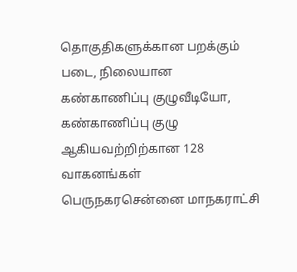தொகுதிகளுக்கான பறக்கும் படை, நிலையான கண்காணிப்பு குழுவீடியோ, கண்காணிப்பு குழு ஆகியவற்றிற்கான 128 வாகனங்கள் பெருநகரசென்னை மாநகராட்சி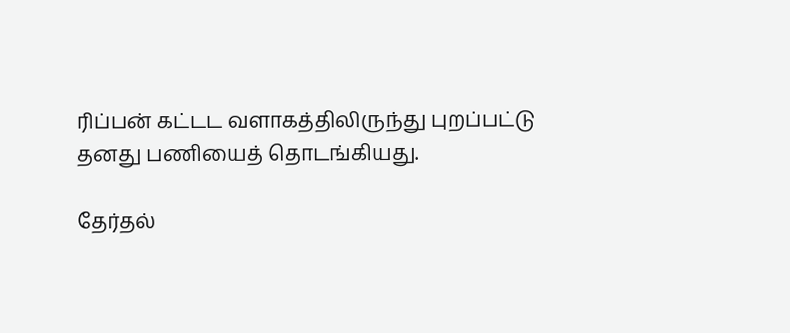ரிப்பன் கட்டட வளாகத்திலிருந்து புறப்பட்டு தனது பணியைத் தொடங்கியது.

தேர்தல்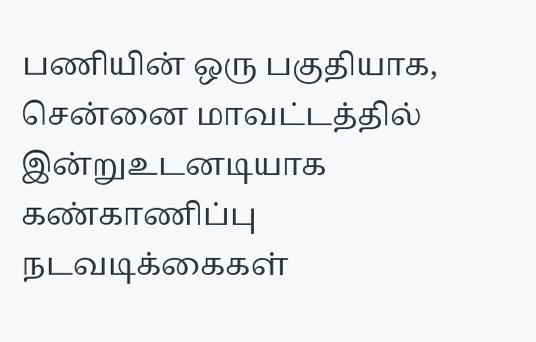பணியின் ஒரு பகுதியாக, சென்னை மாவட்டத்தில் இன்றுஉடனடியாக கண்காணிப்பு நடவடிக்கைகள்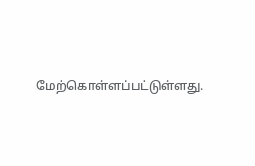மேற்கொள்ளப்பட்டுள்ளது.